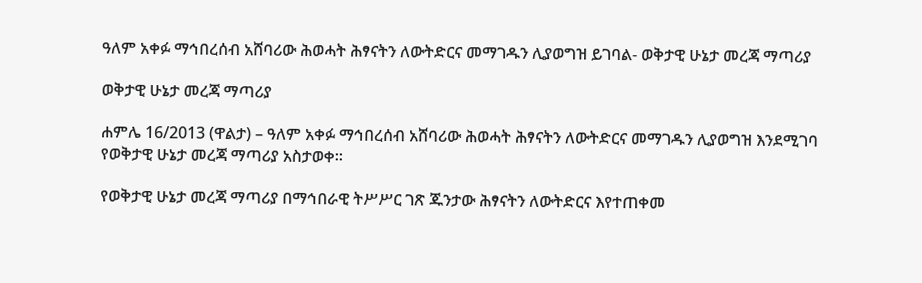ዓለም አቀፉ ማኅበረሰብ አሸባሪው ሕወሓት ሕፃናትን ለውትድርና መማገዱን ሊያወግዝ ይገባል- ወቅታዊ ሁኔታ መረጃ ማጣሪያ

ወቅታዊ ሁኔታ መረጃ ማጣሪያ

ሐምሌ 16/2013 (ዋልታ) – ዓለም አቀፉ ማኅበረሰብ አሸባሪው ሕወሓት ሕፃናትን ለውትድርና መማገዱን ሊያወግዝ እንደሚገባ የወቅታዊ ሁኔታ መረጃ ማጣሪያ አስታወቀ።

የወቅታዊ ሁኔታ መረጃ ማጣሪያ በማኅበራዊ ትሥሥር ገጽ ጁንታው ሕፃናትን ለውትድርና እየተጠቀመ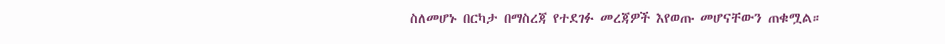ስለመሆኑ በርካታ በማስረጃ የተደገፉ መረጃዎች እየወጡ መሆናቸውን ጠቁሟል።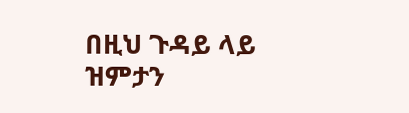በዚህ ጉዳይ ላይ ዝምታን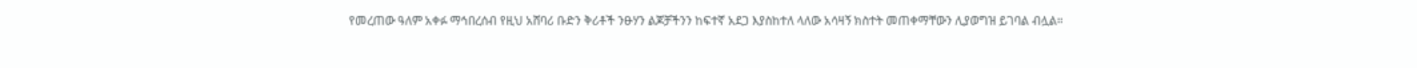የመረጠው ዓለም አቀፉ ማኅበረሰብ የዚህ አሸባሪ ቡድን ቅሪቶች ንፁሃን ልጆቻችንን ከፍተኛ አደጋ እያስከተለ ላለው አሳዛኝ ክስተት መጠቀማቸውን ሊያወግዝ ይገባል ብሏል።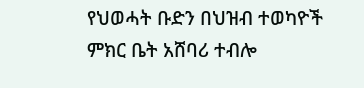የህወሓት ቡድን በህዝብ ተወካዮች ምክር ቤት አሸባሪ ተብሎ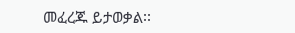መፈረጁ ይታወቃል፡፡